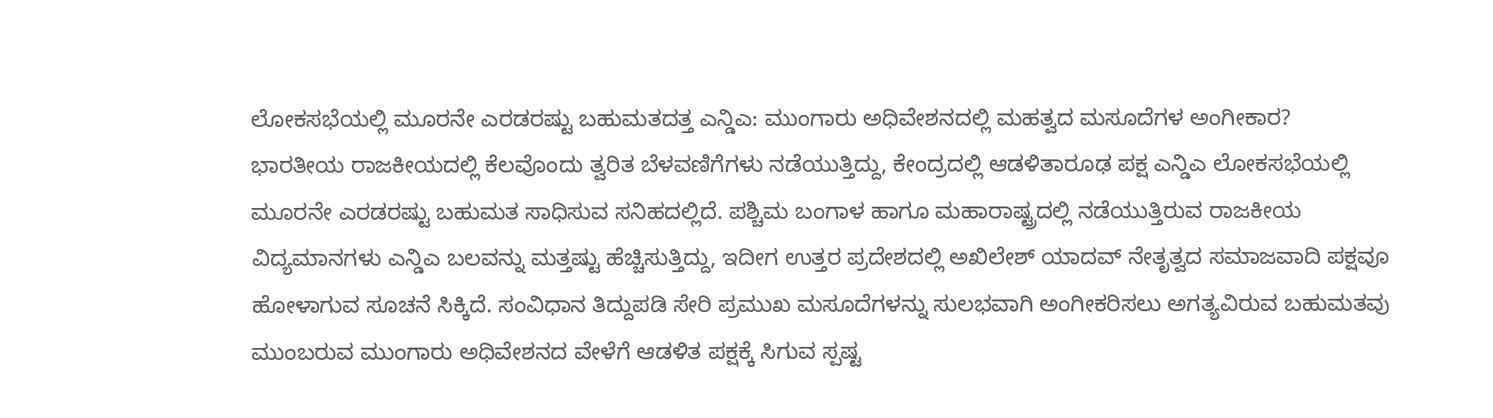ಲೋಕಸಭೆಯಲ್ಲಿ ಮೂರನೇ ಎರಡರಷ್ಟು ಬಹುಮತದತ್ತ ಎನ್ಡಿಎ: ಮುಂಗಾರು ಅಧಿವೇಶನದಲ್ಲಿ ಮಹತ್ವದ ಮಸೂದೆಗಳ ಅಂಗೀಕಾರ?
ಭಾರತೀಯ ರಾಜಕೀಯದಲ್ಲಿ ಕೆಲವೊಂದು ತ್ವರಿತ ಬೆಳವಣಿಗೆಗಳು ನಡೆಯುತ್ತಿದ್ದು, ಕೇಂದ್ರದಲ್ಲಿ ಆಡಳಿತಾರೂಢ ಪಕ್ಷ ಎನ್ಡಿಎ ಲೋಕಸಭೆಯಲ್ಲಿ ಮೂರನೇ ಎರಡರಷ್ಟು ಬಹುಮತ ಸಾಧಿಸುವ ಸನಿಹದಲ್ಲಿದೆ. ಪಶ್ಚಿಮ ಬಂಗಾಳ ಹಾಗೂ ಮಹಾರಾಷ್ಟ್ರದಲ್ಲಿ ನಡೆಯುತ್ತಿರುವ ರಾಜಕೀಯ ವಿದ್ಯಮಾನಗಳು ಎನ್ಡಿಎ ಬಲವನ್ನು ಮತ್ತಷ್ಟು ಹೆಚ್ಚಿಸುತ್ತಿದ್ದು, ಇದೀಗ ಉತ್ತರ ಪ್ರದೇಶದಲ್ಲಿ ಅಖಿಲೇಶ್ ಯಾದವ್ ನೇತೃತ್ವದ ಸಮಾಜವಾದಿ ಪಕ್ಷವೂ ಹೋಳಾಗುವ ಸೂಚನೆ ಸಿಕ್ಕಿದೆ. ಸಂವಿಧಾನ ತಿದ್ದುಪಡಿ ಸೇರಿ ಪ್ರಮುಖ ಮಸೂದೆಗಳನ್ನು ಸುಲಭವಾಗಿ ಅಂಗೀಕರಿಸಲು ಅಗತ್ಯವಿರುವ ಬಹುಮತವು ಮುಂಬರುವ ಮುಂಗಾರು ಅಧಿವೇಶನದ ವೇಳೆಗೆ ಆಡಳಿತ ಪಕ್ಷಕ್ಕೆ ಸಿಗುವ ಸ್ಪಷ್ಟ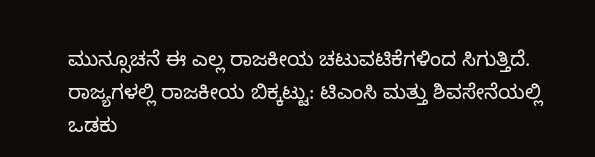ಮುನ್ಸೂಚನೆ ಈ ಎಲ್ಲ ರಾಜಕೀಯ ಚಟುವಟಿಕೆಗಳಿಂದ ಸಿಗುತ್ತಿದೆ.
ರಾಜ್ಯಗಳಲ್ಲಿ ರಾಜಕೀಯ ಬಿಕ್ಕಟ್ಟು: ಟಿಎಂಸಿ ಮತ್ತು ಶಿವಸೇನೆಯಲ್ಲಿ ಒಡಕು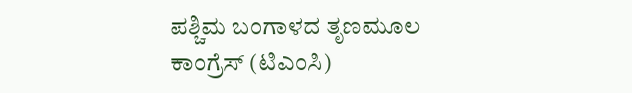ಪಶ್ಚಿಮ ಬಂಗಾಳದ ತೃಣಮೂಲ ಕಾಂಗ್ರೆಸ್ (ಟಿಎಂಸಿ)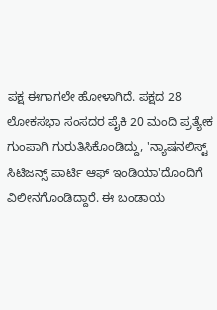ಪಕ್ಷ ಈಗಾಗಲೇ ಹೋಳಾಗಿದೆ. ಪಕ್ಷದ 28 ಲೋಕಸಭಾ ಸಂಸದರ ಪೈಕಿ 20 ಮಂದಿ ಪ್ರತ್ಯೇಕ ಗುಂಪಾಗಿ ಗುರುತಿಸಿಕೊಂಡಿದ್ದು, 'ನ್ಯಾಷನಲಿಸ್ಟ್ ಸಿಟಿಜನ್ಸ್ ಪಾರ್ಟಿ ಆಫ್ ಇಂಡಿಯಾ'ದೊಂದಿಗೆ ವಿಲೀನಗೊಂಡಿದ್ದಾರೆ. ಈ ಬಂಡಾಯ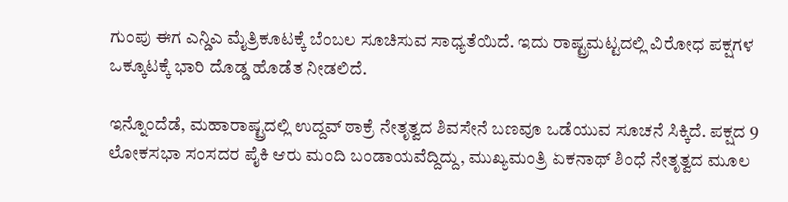ಗುಂಪು ಈಗ ಎನ್ಡಿಎ ಮೈತ್ರಿಕೂಟಕ್ಕೆ ಬೆಂಬಲ ಸೂಚಿಸುವ ಸಾಧ್ಯತೆಯಿದೆ. ಇದು ರಾಷ್ಟ್ರಮಟ್ಟದಲ್ಲಿ ವಿರೋಧ ಪಕ್ಷಗಳ ಒಕ್ಕೂಟಕ್ಕೆ ಭಾರಿ ದೊಡ್ಡ ಹೊಡೆತ ನೀಡಲಿದೆ.

ಇನ್ನೊಂದೆಡೆ, ಮಹಾರಾಷ್ಟ್ರದಲ್ಲಿ ಉದ್ದವ್ ಠಾಕ್ರೆ ನೇತೃತ್ವದ ಶಿವಸೇನೆ ಬಣವೂ ಒಡೆಯುವ ಸೂಚನೆ ಸಿಕ್ಕಿದೆ. ಪಕ್ಷದ 9 ಲೋಕಸಭಾ ಸಂಸದರ ಪೈಕಿ ಆರು ಮಂದಿ ಬಂಡಾಯವೆದ್ದಿದ್ದು, ಮುಖ್ಯಮಂತ್ರಿ ಏಕನಾಥ್ ಶಿಂಧೆ ನೇತೃತ್ವದ ಮೂಲ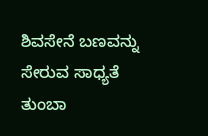ಶಿವಸೇನೆ ಬಣವನ್ನು ಸೇರುವ ಸಾಧ್ಯತೆ ತುಂಬಾ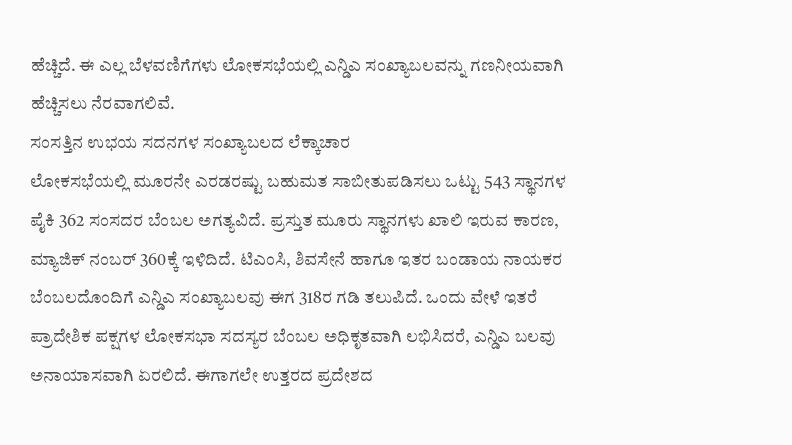ಹೆಚ್ಚಿದೆ. ಈ ಎಲ್ಲ ಬೆಳವಣಿಗೆಗಳು ಲೋಕಸಭೆಯಲ್ಲಿ ಎನ್ಡಿಎ ಸಂಖ್ಯಾಬಲವನ್ನು ಗಣನೀಯವಾಗಿ ಹೆಚ್ಚಿಸಲು ನೆರವಾಗಲಿವೆ.
ಸಂಸತ್ತಿನ ಉಭಯ ಸದನಗಳ ಸಂಖ್ಯಾಬಲದ ಲೆಕ್ಕಾಚಾರ
ಲೋಕಸಭೆಯಲ್ಲಿ ಮೂರನೇ ಎರಡರಷ್ಟು ಬಹುಮತ ಸಾಬೀತುಪಡಿಸಲು ಒಟ್ಟು 543 ಸ್ಥಾನಗಳ ಪೈಕಿ 362 ಸಂಸದರ ಬೆಂಬಲ ಅಗತ್ಯವಿದೆ. ಪ್ರಸ್ತುತ ಮೂರು ಸ್ಥಾನಗಳು ಖಾಲಿ ಇರುವ ಕಾರಣ, ಮ್ಯಾಜಿಕ್ ನಂಬರ್ 360ಕ್ಕೆ ಇಳಿದಿದೆ. ಟಿಎಂಸಿ, ಶಿವಸೇನೆ ಹಾಗೂ ಇತರ ಬಂಡಾಯ ನಾಯಕರ ಬೆಂಬಲದೊಂದಿಗೆ ಎನ್ಡಿಎ ಸಂಖ್ಯಾಬಲವು ಈಗ 318ರ ಗಡಿ ತಲುಪಿದೆ. ಒಂದು ವೇಳೆ ಇತರೆ ಪ್ರಾದೇಶಿಕ ಪಕ್ಷಗಳ ಲೋಕಸಭಾ ಸದಸ್ಯರ ಬೆಂಬಲ ಅಧಿಕೃತವಾಗಿ ಲಭಿಸಿದರೆ, ಎನ್ಡಿಎ ಬಲವು ಅನಾಯಾಸವಾಗಿ ಏರಲಿದೆ. ಈಗಾಗಲೇ ಉತ್ತರದ ಪ್ರದೇಶದ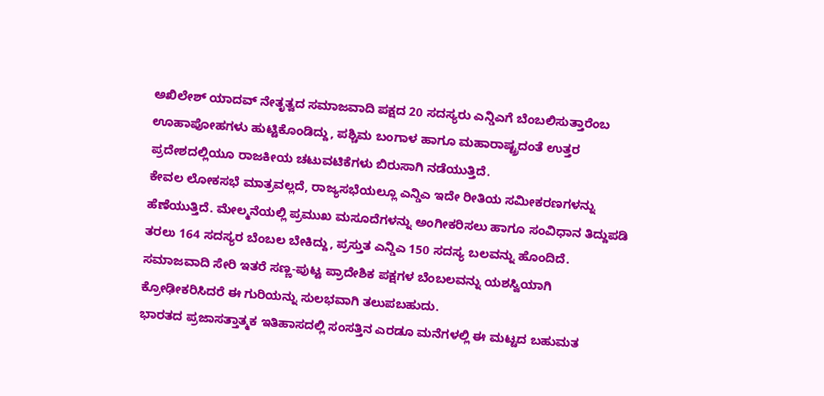ಅಖಿಲೇಶ್ ಯಾದವ್ ನೇತೃತ್ವದ ಸಮಾಜವಾದಿ ಪಕ್ಷದ 20 ಸದಸ್ಯರು ಎನ್ಡಿಎಗೆ ಬೆಂಬಲಿಸುತ್ತಾರೆಂಬ ಊಹಾಪೋಹಗಳು ಹುಟ್ಟಿಕೊಂಡಿದ್ದು, ಪಶ್ಚಿಮ ಬಂಗಾಳ ಹಾಗೂ ಮಹಾರಾಷ್ಟ್ರದಂತೆ ಉತ್ತರ ಪ್ರದೇಶದಲ್ಲಿಯೂ ರಾಜಕೀಯ ಚಟುವಟಿಕೆಗಳು ಬಿರುಸಾಗಿ ನಡೆಯುತ್ತಿದೆ.
ಕೇವಲ ಲೋಕಸಭೆ ಮಾತ್ರವಲ್ಲದೆ, ರಾಜ್ಯಸಭೆಯಲ್ಲೂ ಎನ್ಡಿಎ ಇದೇ ರೀತಿಯ ಸಮೀಕರಣಗಳನ್ನು ಹೆಣೆಯುತ್ತಿದೆ. ಮೇಲ್ಮನೆಯಲ್ಲಿ ಪ್ರಮುಖ ಮಸೂದೆಗಳನ್ನು ಅಂಗೀಕರಿಸಲು ಹಾಗೂ ಸಂವಿಧಾನ ತಿದ್ದುಪಡಿ ತರಲು 164 ಸದಸ್ಯರ ಬೆಂಬಲ ಬೇಕಿದ್ದು, ಪ್ರಸ್ತುತ ಎನ್ಡಿಎ 150 ಸದಸ್ಯ ಬಲವನ್ನು ಹೊಂದಿದೆ. ಸಮಾಜವಾದಿ ಸೇರಿ ಇತರೆ ಸಣ್ಣ-ಪುಟ್ಟ ಪ್ರಾದೇಶಿಕ ಪಕ್ಷಗಳ ಬೆಂಬಲವನ್ನು ಯಶಸ್ವಿಯಾಗಿ ಕ್ರೋಢೀಕರಿಸಿದರೆ ಈ ಗುರಿಯನ್ನು ಸುಲಭವಾಗಿ ತಲುಪಬಹುದು.
ಭಾರತದ ಪ್ರಜಾಸತ್ತಾತ್ಮಕ ಇತಿಹಾಸದಲ್ಲಿ ಸಂಸತ್ತಿನ ಎರಡೂ ಮನೆಗಳಲ್ಲಿ ಈ ಮಟ್ಟದ ಬಹುಮತ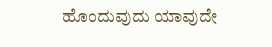ಹೊಂದುವುದು ಯಾವುದೇ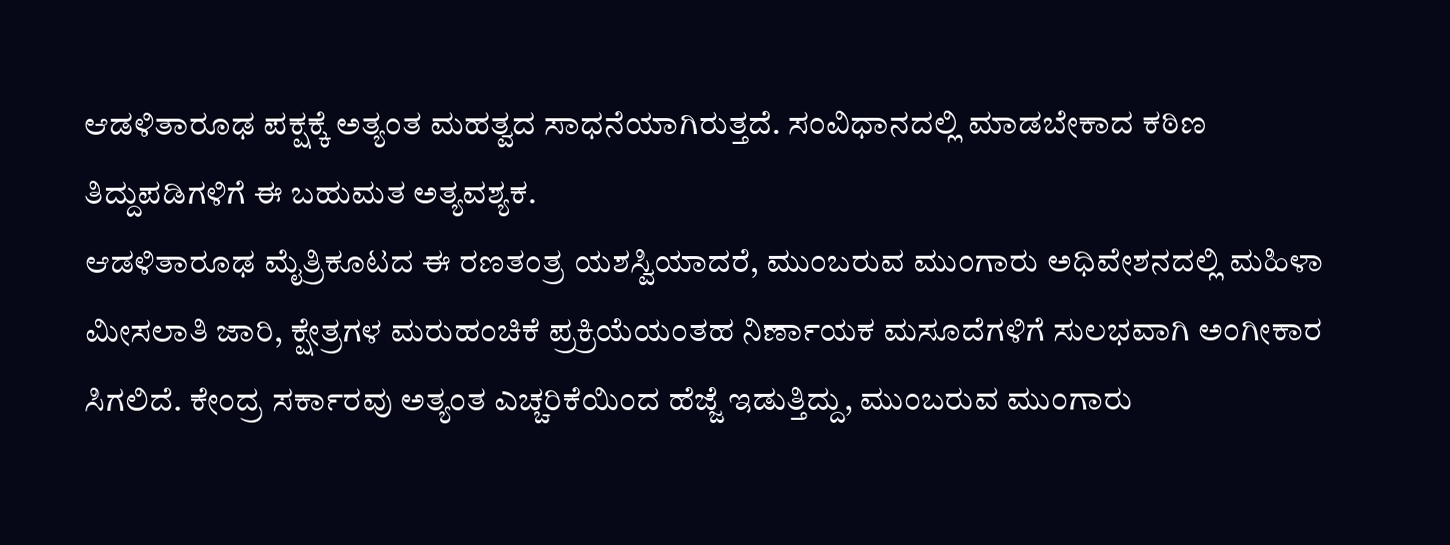ಆಡಳಿತಾರೂಢ ಪಕ್ಷಕ್ಕೆ ಅತ್ಯಂತ ಮಹತ್ವದ ಸಾಧನೆಯಾಗಿರುತ್ತದೆ. ಸಂವಿಧಾನದಲ್ಲಿ ಮಾಡಬೇಕಾದ ಕಠಿಣ ತಿದ್ದುಪಡಿಗಳಿಗೆ ಈ ಬಹುಮತ ಅತ್ಯವಶ್ಯಕ.
ಆಡಳಿತಾರೂಢ ಮೈತ್ರಿಕೂಟದ ಈ ರಣತಂತ್ರ ಯಶಸ್ವಿಯಾದರೆ, ಮುಂಬರುವ ಮುಂಗಾರು ಅಧಿವೇಶನದಲ್ಲಿ ಮಹಿಳಾ ಮೀಸಲಾತಿ ಜಾರಿ, ಕ್ಷೇತ್ರಗಳ ಮರುಹಂಚಿಕೆ ಪ್ರಕ್ರಿಯೆಯಂತಹ ನಿರ್ಣಾಯಕ ಮಸೂದೆಗಳಿಗೆ ಸುಲಭವಾಗಿ ಅಂಗೀಕಾರ ಸಿಗಲಿದೆ. ಕೇಂದ್ರ ಸರ್ಕಾರವು ಅತ್ಯಂತ ಎಚ್ಚರಿಕೆಯಿಂದ ಹೆಜ್ಜೆ ಇಡುತ್ತಿದ್ದು, ಮುಂಬರುವ ಮುಂಗಾರು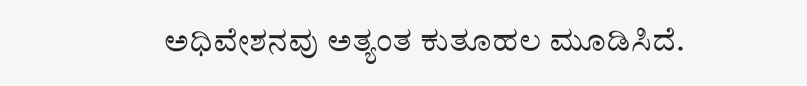ಅಧಿವೇಶನವು ಅತ್ಯಂತ ಕುತೂಹಲ ಮೂಡಿಸಿದೆ.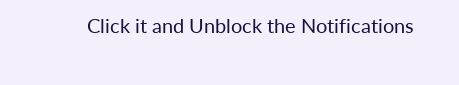Click it and Unblock the Notifications